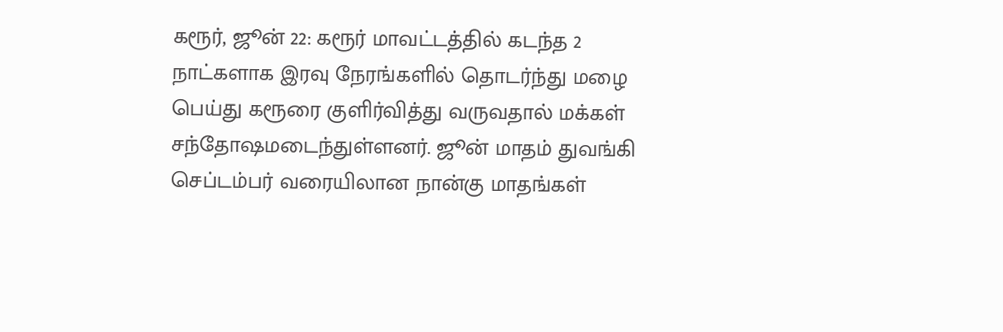கரூர், ஜூன் 22: கரூர் மாவட்டத்தில் கடந்த 2 நாட்களாக இரவு நேரங்களில் தொடர்ந்து மழை பெய்து கரூரை குளிர்வித்து வருவதால் மக்கள் சந்தோஷமடைந்துள்ளனர். ஜூன் மாதம் துவங்கி செப்டம்பர் வரையிலான நான்கு மாதங்கள்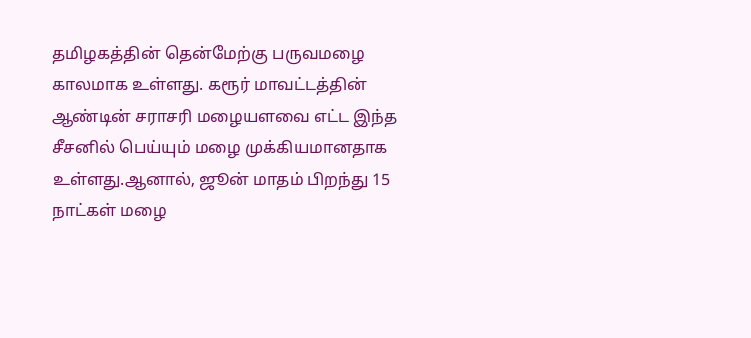தமிழகத்தின் தென்மேற்கு பருவமழை காலமாக உள்ளது. கரூர் மாவட்டத்தின் ஆண்டின் சராசரி மழையளவை எட்ட இந்த சீசனில் பெய்யும் மழை முக்கியமானதாக உள்ளது.ஆனால், ஜூன் மாதம் பிறந்து 15 நாட்கள் மழை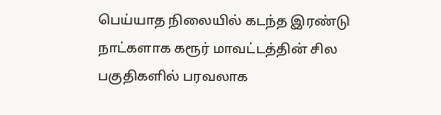பெய்யாத நிலையில் கடந்த இரண்டு நாட்களாக கரூர் மாவட்டத்தின் சில பகுதிகளில் பரவலாக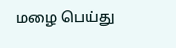மழை பெய்து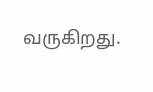வருகிறது.